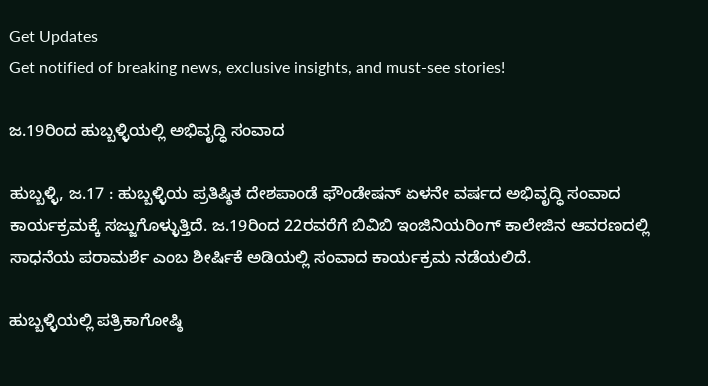Get Updates
Get notified of breaking news, exclusive insights, and must-see stories!

ಜ.19ರಿಂದ ಹುಬ್ಬಳ್ಳಿಯಲ್ಲಿ ಅಭಿವೃದ್ಧಿ ಸಂವಾದ

ಹುಬ್ಬಳ್ಳಿ, ಜ.17 : ಹುಬ್ಬಳ್ಳಿಯ ಪ್ರತಿಷ್ಠಿತ ದೇಶಪಾಂಡೆ ಫೌಂಡೇಷನ್ ಏಳನೇ ವರ್ಷದ ಅಭಿವೃದ್ಧಿ ಸಂವಾದ ಕಾರ್ಯಕ್ರಮಕ್ಕೆ ಸಜ್ಜುಗೊಳ್ಳುತ್ತಿದೆ. ಜ.19ರಿಂದ 22ರವರೆಗೆ ಬಿವಿಬಿ ಇಂಜಿನಿಯರಿಂಗ್ ಕಾಲೇಜಿನ ಆವರಣದಲ್ಲಿ ಸಾಧನೆಯ ಪರಾಮರ್ಶೆ ಎಂಬ ಶೀರ್ಷಿಕೆ ಅಡಿಯಲ್ಲಿ ಸಂವಾದ ಕಾರ್ಯಕ್ರಮ ನಡೆಯಲಿದೆ.

ಹುಬ್ಬಳ್ಳಿಯಲ್ಲಿ ಪತ್ರಿಕಾಗೋಷ್ಠಿ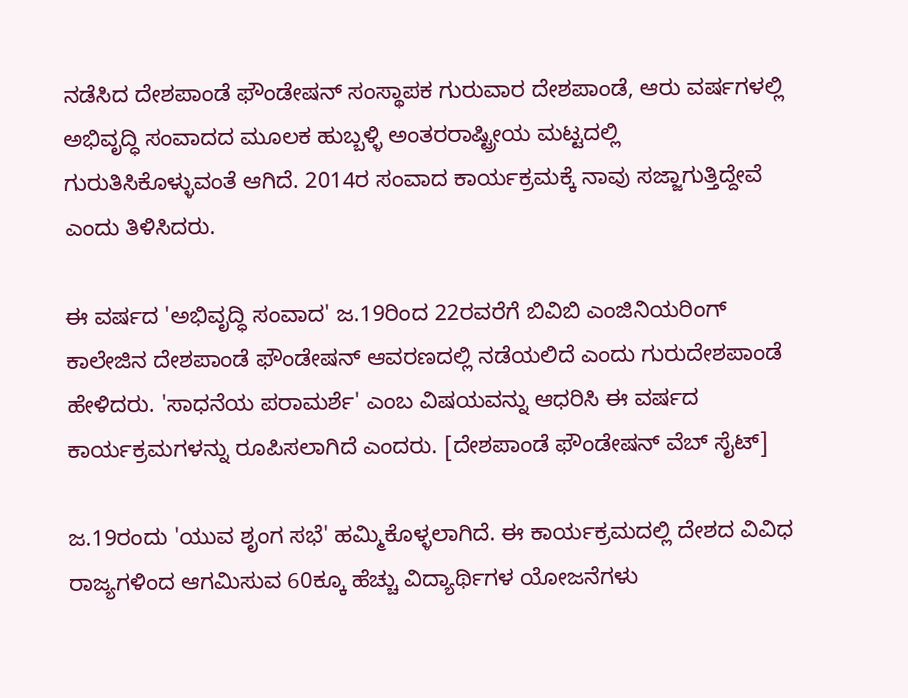ನಡೆಸಿದ ದೇಶಪಾಂಡೆ ಫೌಂಡೇಷನ್ ಸಂಸ್ಥಾಪಕ ಗುರುವಾರ ದೇಶಪಾಂಡೆ, ಆರು ವರ್ಷಗಳಲ್ಲಿ ಅಭಿವೃದ್ಧಿ ಸಂವಾದದ ಮೂಲಕ ಹುಬ್ಬಳ್ಳಿ ಅಂತರರಾಷ್ಟ್ರೀಯ ಮಟ್ಟದಲ್ಲಿ ಗುರುತಿಸಿಕೊಳ್ಳುವಂತೆ ಆಗಿದೆ. 2014ರ ಸಂವಾದ ಕಾರ್ಯಕ್ರಮಕ್ಕೆ ನಾವು ಸಜ್ಜಾಗುತ್ತಿದ್ದೇವೆ ಎಂದು ತಿಳಿಸಿದರು.

ಈ ವರ್ಷದ 'ಅಭಿವೃದ್ಧಿ ಸಂವಾದ' ಜ.19ರಿಂದ 22ರವರೆಗೆ ಬಿವಿಬಿ ಎಂಜಿನಿಯರಿಂಗ್‌ ಕಾಲೇಜಿನ ದೇಶಪಾಂಡೆ ಫೌಂಡೇಷನ್‌ ಆವರಣದಲ್ಲಿ ನಡೆಯಲಿದೆ ಎಂದು ಗುರುದೇಶಪಾಂಡೆ ಹೇಳಿದರು. 'ಸಾಧನೆಯ ಪರಾಮರ್ಶೆ' ಎಂಬ ವಿಷಯವನ್ನು ಆಧರಿಸಿ ಈ ವರ್ಷದ ಕಾರ್ಯಕ್ರಮಗಳನ್ನು ರೂಪಿಸಲಾಗಿದೆ ಎಂದರು. [ದೇಶಪಾಂಡೆ ಫೌಂಡೇಷನ್ ವೆಬ್ ಸೈಟ್]

ಜ.19ರಂದು 'ಯುವ ಶೃಂಗ ಸಭೆ' ಹಮ್ಮಿಕೊಳ್ಳಲಾಗಿದೆ. ಈ ಕಾರ್ಯಕ್ರಮದಲ್ಲಿ ದೇಶದ ವಿವಿಧ ರಾಜ್ಯಗಳಿಂದ ಆಗಮಿಸುವ 60ಕ್ಕೂ ಹೆಚ್ಚು ವಿದ್ಯಾರ್ಥಿಗಳ ಯೋಜನೆಗಳು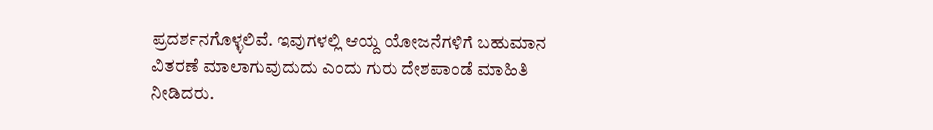ಪ್ರದರ್ಶನಗೊಳ್ಳಲಿವೆ. ಇವುಗಳಲ್ಲಿ ಆಯ್ದ ಯೋಜನೆಗಳಿಗೆ ಬಹುಮಾನ ವಿತರಣೆ ಮಾಲಾಗುವುದುದು ಎಂದು ಗುರು ದೇಶಪಾಂಡೆ ಮಾಹಿತಿ ನೀಡಿದರು.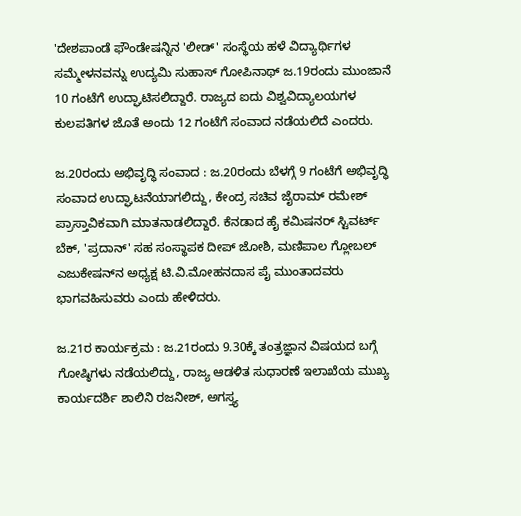'ದೇಶಪಾಂಡೆ ಫೌಂಡೇಷನ್ನಿನ 'ಲೀಡ್‌' ಸಂಸ್ಥೆಯ ಹಳೆ ವಿದ್ಯಾರ್ಥಿಗಳ ಸಮ್ಮೇಳನವನ್ನು ಉದ್ಯಮಿ ಸುಹಾಸ್‌ ಗೋಪಿನಾಥ್‌ ಜ.19ರಂದು ಮುಂಜಾನೆ 10 ಗಂಟೆಗೆ ಉದ್ಘಾಟಿಸಲಿದ್ದಾರೆ. ರಾಜ್ಯದ ಐದು ವಿಶ್ವವಿದ್ಯಾಲಯಗಳ ಕುಲಪತಿಗಳ ಜೊತೆ ಅಂದು 12 ಗಂಟೆಗೆ ಸಂವಾದ ನಡೆಯಲಿದೆ ಎಂದರು.

ಜ.20ರಂದು ಅಭಿವೃದ್ಧಿ ಸಂವಾದ : ಜ.20ರಂದು ಬೆಳಗ್ಗೆ 9 ಗಂಟೆಗೆ ಅಭಿವೃದ್ಧಿ ಸಂವಾದ ಉದ್ಘಾಟನೆಯಾಗಲಿದ್ದು, ಕೇಂದ್ರ ಸಚಿವ ಜೈರಾಮ್‌ ರಮೇಶ್‌ ಪ್ರಾಸ್ತಾವಿಕವಾಗಿ ಮಾತನಾಡಲಿದ್ದಾರೆ. ಕೆನಡಾದ ಹೈ ಕಮಿಷನರ್‌ ಸ್ಟಿವರ್ಟ್‌ ಬೆಕ್‌, 'ಪ್ರದಾನ್‌' ಸಹ ಸಂಸ್ಥಾಪಕ ದೀಪ್ ಜೋಶಿ, ಮಣಿಪಾಲ ಗ್ಲೋಬಲ್‌ ಎಜುಕೇಷನ್‌ನ ಅಧ್ಯಕ್ಷ ಟಿ.ವಿ.ಮೋಹನದಾಸ ಪೈ ಮುಂತಾದವರು ಭಾಗವಹಿಸುವರು ಎಂದು ಹೇಳಿದರು.

ಜ.21ರ ಕಾರ್ಯಕ್ರಮ : ಜ.21ರಂದು 9.30ಕ್ಕೆ ತಂತ್ರಜ್ಞಾನ ವಿಷಯದ ಬಗ್ಗೆ ಗೋಷ್ಠಿಗಳು ನಡೆಯಲಿದ್ದು, ರಾಜ್ಯ ಆಡಳಿತ ಸುಧಾರಣೆ ಇಲಾಖೆಯ ಮುಖ್ಯ ಕಾರ್ಯದರ್ಶಿ ಶಾಲಿನಿ ರಜನೀಶ್‌, ಅಗಸ್ತ್ಯ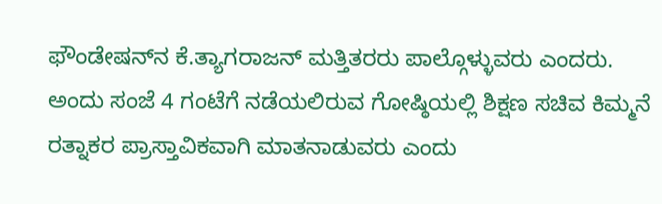ಫೌಂಡೇಷನ್‌ನ ಕೆ.ತ್ಯಾಗರಾಜನ್‌ ಮತ್ತಿತರರು ಪಾಲ್ಗೊಳ್ಳುವರು ಎಂದರು. ಅಂದು ಸಂಜೆ 4 ಗಂಟೆಗೆ ನಡೆಯಲಿರುವ ಗೋಷ್ಠಿಯಲ್ಲಿ ಶಿಕ್ಷಣ ಸಚಿವ ಕಿಮ್ಮನೆ ರತ್ನಾಕರ ಪ್ರಾಸ್ತಾವಿಕವಾಗಿ ಮಾತನಾಡುವರು ಎಂದು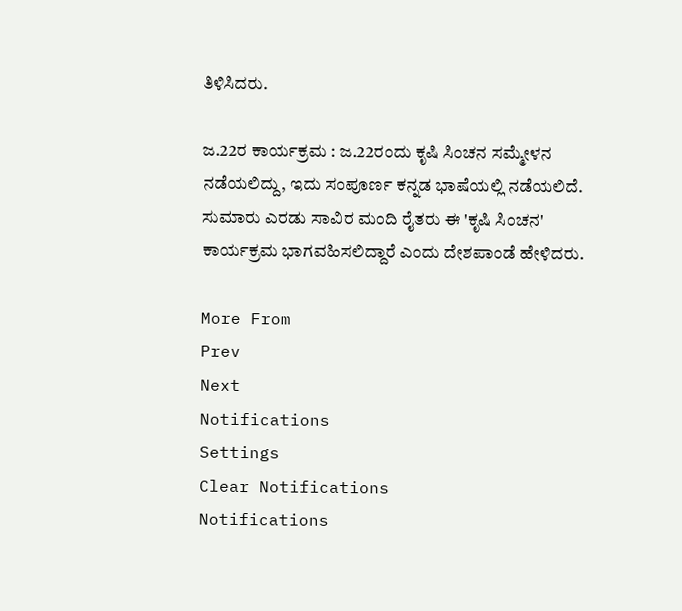ತಿಳಿಸಿದರು.

ಜ.22ರ ಕಾರ್ಯಕ್ರಮ : ಜ.22ರಂದು ಕೃಷಿ ಸಿಂಚನ ಸಮ್ಮೇಳನ ನಡೆಯಲಿದ್ದು, ಇದು ಸಂಪೂರ್ಣ ಕನ್ನಡ ಭಾಷೆಯಲ್ಲಿ ನಡೆಯಲಿದೆ. ಸುಮಾರು ಎರಡು ಸಾವಿರ ಮಂದಿ ರೈತರು ಈ 'ಕೃಷಿ ಸಿಂಚನ' ಕಾರ್ಯಕ್ರಮ ಭಾಗವಹಿಸಲಿದ್ದಾರೆ ಎಂದು ದೇಶಪಾಂಡೆ ಹೇಳಿದರು.

More From
Prev
Next
Notifications
Settings
Clear Notifications
Notifications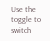Use the toggle to switch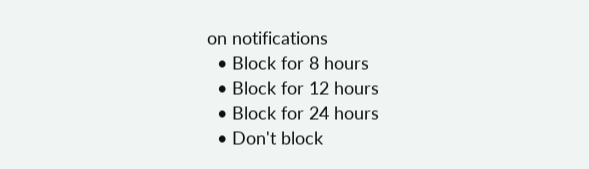on notifications
  • Block for 8 hours
  • Block for 12 hours
  • Block for 24 hours
  • Don't block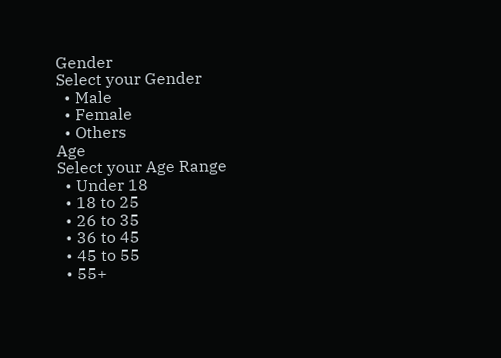Gender
Select your Gender
  • Male
  • Female
  • Others
Age
Select your Age Range
  • Under 18
  • 18 to 25
  • 26 to 35
  • 36 to 45
  • 45 to 55
  • 55+